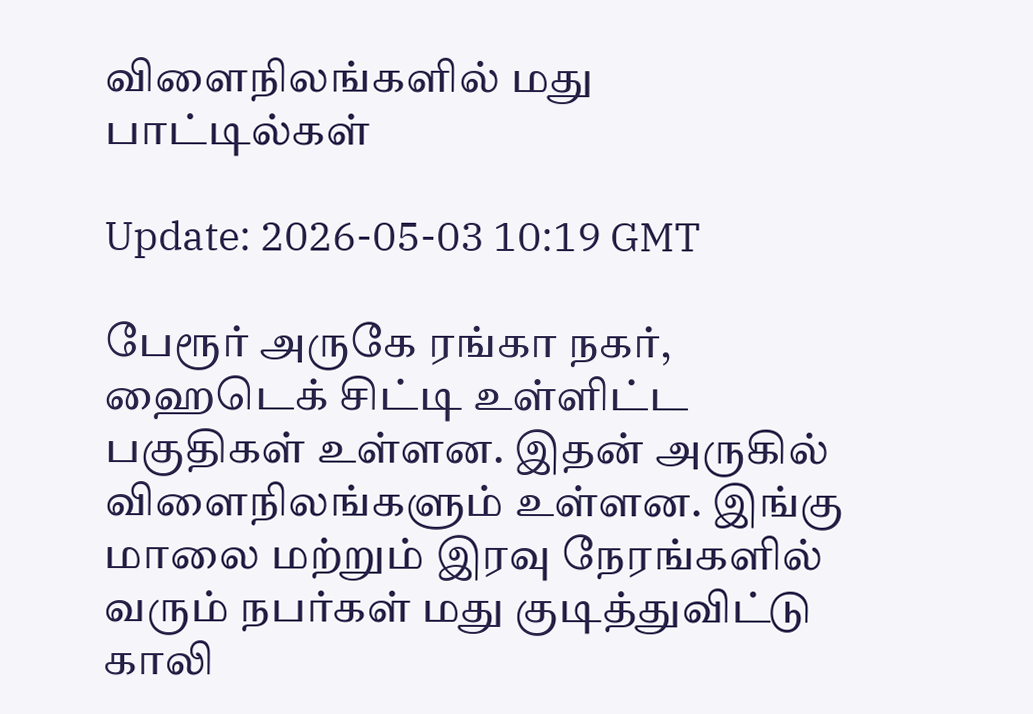விளைநிலங்களில் மது பாட்டில்கள்

Update: 2026-05-03 10:19 GMT

பேரூர் அருகே ரங்கா நகர், ஹைடெக் சிட்டி உள்ளிட்ட பகுதிகள் உள்ளன. இதன் அருகில் விளைநிலங்களும் உள்ளன. இங்கு மாலை மற்றும் இரவு நேரங்களில் வரும் நபர்கள் மது குடித்துவிட்டு காலி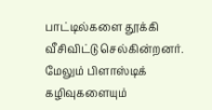பாட்டில்களை தூக்கி வீசிவிட்டு செல்கின்றனர். மேலும் பிளாஸ்டிக் கழிவுகளையும்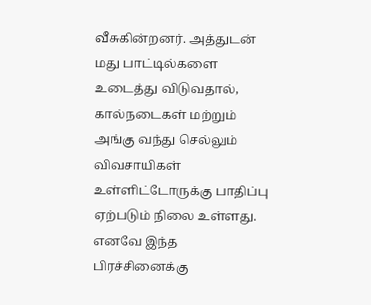வீசுகின்றனர். அத்துடன் மது பாட்டில்களை உடைத்து விடுவதால், கால்நடைகள் மற்றும் அங்கு வந்து செல்லும் விவசாயிகள் உள்ளிட்டோருக்கு பாதிப்பு ஏற்படும் நிலை உள்ளது. எனவே இந்த பிரச்சினைக்கு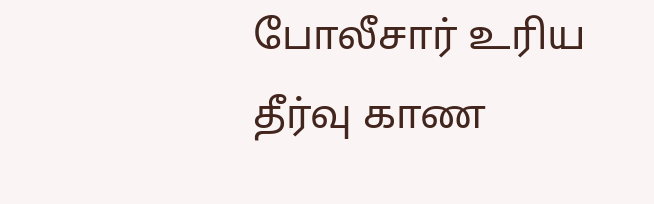போலீசார் உரிய தீர்வு காண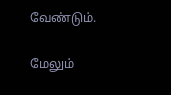வேண்டும்.

மேலும்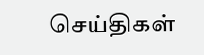செய்திகள்